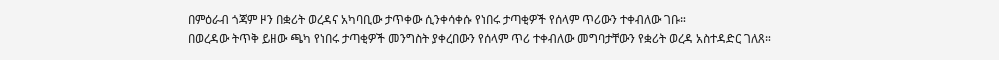በምዕራብ ጎጃም ዞን በቋሪት ወረዳና አካባቢው ታጥቀው ሲንቀሳቀሱ የነበሩ ታጣቂዎች የሰላም ጥሪውን ተቀብለው ገቡ።
በወረዳው ትጥቅ ይዘው ጫካ የነበሩ ታጣቂዎች መንግስት ያቀረበውን የሰላም ጥሪ ተቀብለው መግባታቸውን የቋሪት ወረዳ አስተዳድር ገለጸ።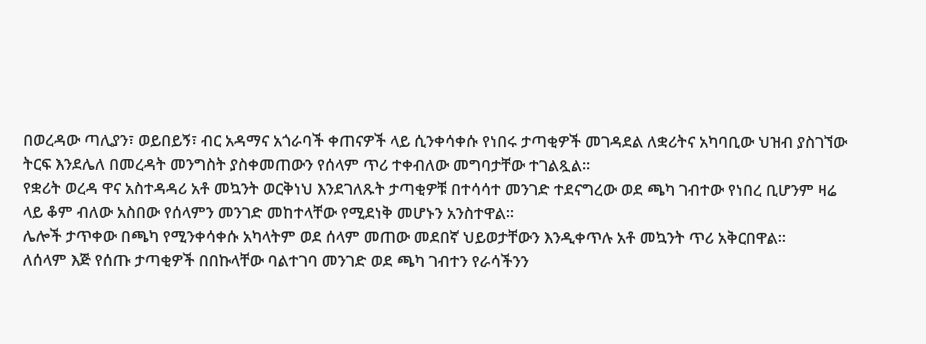በወረዳው ጣሊያን፣ ወይበይኝ፣ ብር አዳማና አጎራባች ቀጠናዎች ላይ ሲንቀሳቀሱ የነበሩ ታጣቂዎች መገዳደል ለቋሪትና አካባቢው ህዝብ ያስገኘው ትርፍ እንደሌለ በመረዳት መንግስት ያስቀመጠውን የሰላም ጥሪ ተቀብለው መግባታቸው ተገልጿል።
የቋሪት ወረዳ ዋና አስተዳዳሪ አቶ መኳንት ወርቅነህ እንደገለጹት ታጣቂዎቹ በተሳሳተ መንገድ ተደናግረው ወደ ጫካ ገብተው የነበረ ቢሆንም ዛሬ ላይ ቆም ብለው አስበው የሰላምን መንገድ መከተላቸው የሚደነቅ መሆኑን አንስተዋል።
ሌሎች ታጥቀው በጫካ የሚንቀሳቀሱ አካላትም ወደ ሰላም መጠው መደበኛ ህይወታቸውን እንዲቀጥሉ አቶ መኳንት ጥሪ አቅርበዋል።
ለሰላም እጅ የሰጡ ታጣቂዎች በበኩላቸው ባልተገባ መንገድ ወደ ጫካ ገብተን የራሳችንን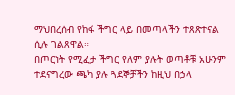ማህበረሰብ የከፋ ችግር ላይ በመጣላችን ተጸጽተናል ሲሉ ገልጸዋል።
በጦርነት የሚፈታ ችግር የለም ያሉት ወጣቶቹ አሁንም ተደናግረው ጫካ ያሉ ጓደኞቻችን ከዚህ በኃላ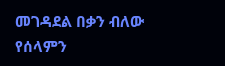መገዳደል በቃን ብለው የሰላምን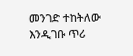መንገድ ተከትለው እንዲገቡ ጥሪ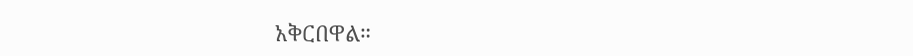አቅርበዋል።